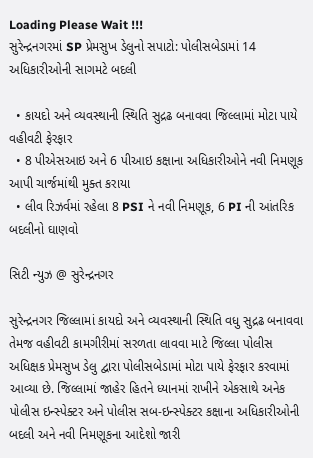Loading Please Wait !!!
સુરેન્દ્રનગરમાં SP પ્રેમસુખ ડેલુનો સપાટો: પોલીસબેડામાં 14 અધિકારીઓની સાગમટે બદલી

  • કાયદો અને વ્યવસ્થાની સ્થિતિ સુદ્રઢ બનાવવા જિલ્લામાં મોટા પાયે વહીવટી ફેરફાર
  • 8 પીએસઆઇ અને 6 પીઆઇ કક્ષાના અધિકારીઓને નવી નિમણૂક આપી ચાર્જમાંથી મુક્ત કરાયા
  • લીવ રિઝર્વમાં રહેલા 8 PSI ને નવી નિમણૂક, 6 PI ની આંતરિક બદલીનો ઘાણવો

સિટી ન્યુઝ @ સુરેન્દ્રનગર

સુરેન્દ્રનગર જિલ્લામાં કાયદો અને વ્યવસ્થાની સ્થિતિ વધુ સુદ્રઢ બનાવવા તેમજ વહીવટી કામગીરીમાં સરળતા લાવવા માટે જિલ્લા પોલીસ અધિક્ષક પ્રેમસુખ ડેલુ દ્વારા પોલીસબેડામાં મોટા પાયે ફેરફાર કરવામાં આવ્યા છે. જિલ્લામાં જાહેર હિતને ધ્યાનમાં રાખીને એકસાથે અનેક પોલીસ ઇન્સ્પેક્ટર અને પોલીસ સબ-ઇન્સ્પેક્ટર કક્ષાના અધિકારીઓની બદલી અને નવી નિમણૂકના આદેશો જારી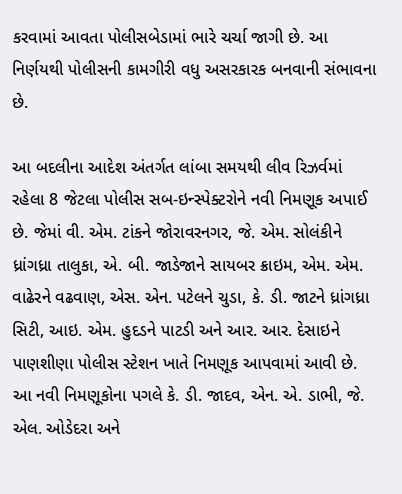કરવામાં આવતા પોલીસબેડામાં ભારે ચર્ચા જાગી છે. આ નિર્ણયથી પોલીસની કામગીરી વધુ અસરકારક બનવાની સંભાવના છે.

આ બદલીના આદેશ અંતર્ગત લાંબા સમયથી લીવ રિઝર્વમાં રહેલા 8 જેટલા પોલીસ સબ-ઇન્સ્પેક્ટરોને નવી નિમણૂક અપાઈ છે. જેમાં વી. એમ. ટાંકને જોરાવરનગર, જે. એમ. સોલંકીને ધ્રાંગધ્રા તાલુકા, એ. બી. જાડેજાને સાયબર ક્રાઇમ, એમ. એમ. વાઢેરને વઢવાણ, એસ. એન. પટેલને ચુડા, કે. ડી. જાટને ધ્રાંગધ્રા સિટી, આઇ. એમ. હુદડને પાટડી અને આર. આર. દેસાઇને પાણશીણા પોલીસ સ્ટેશન ખાતે નિમણૂક આપવામાં આવી છે. આ નવી નિમણૂકોના પગલે કે. ડી. જાદવ, એન. એ. ડાભી, જે. એલ. ઓડેદરા અને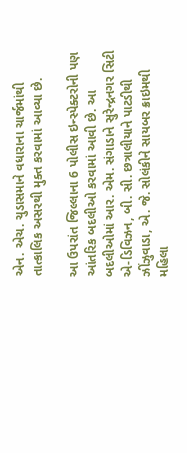એન. એચ. ચુડાસમાને વધારાના ચાર્જમાંથી તાત્કાલિક અસરથી મુક્ત કરવામાં આવ્યા છે.

આ ઉપરાંત જિલ્લાના 6 પોલીસ ઇન્સ્પેક્ટરોની પણ આંતરિક બદલીઓ કરવામાં આવી છે. આ બદલીઓમાં આર. એમ. સંગાડાને સુરેન્દ્રનગર સિટી એ-ડિવિઝન, બી. સી. છત્રાલીયાને પાટડીથી ઝીંઝુવાડા, એ. જે. સોલંકીને સાયબર ક્રાઇમથી મહિલા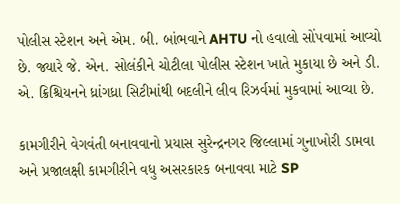પોલીસ સ્ટેશન અને એમ. બી. બાંભવાને AHTU નો હવાલો સોંપવામાં આવ્યો છે. જ્યારે જે. એન. સોલંકીને ચોટીલા પોલીસ સ્ટેશન ખાતે મુકાયા છે અને ડી. એ. ક્રિશ્ચિયનને ધ્રાંગધ્રા સિટીમાંથી બદલીને લીવ રિઝર્વમાં મુકવામાં આવ્યા છે.

કામગીરીને વેગવંતી બનાવવાનો પ્રયાસ સુરેન્દ્રનગર જિલ્લામાં ગુનાખોરી ડામવા અને પ્રજાલક્ષી કામગીરીને વધુ અસરકારક બનાવવા માટે SP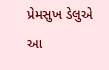પ્રેમસુખ ડેલુએ આ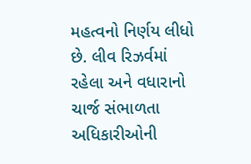મહત્વનો નિર્ણય લીધો છે. લીવ રિઝર્વમાં રહેલા અને વધારાનો ચાર્જ સંભાળતા અધિકારીઓની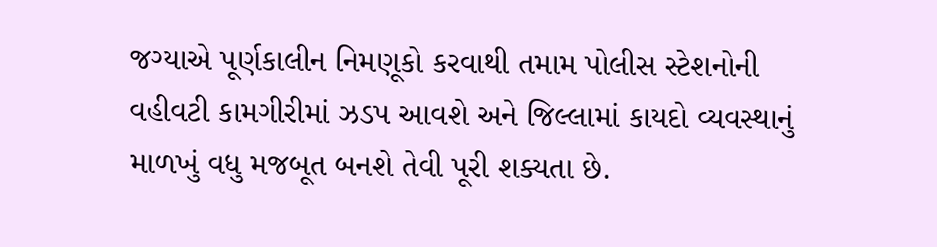જગ્યાએ પૂર્ણકાલીન નિમણૂકો કરવાથી તમામ પોલીસ સ્ટેશનોની વહીવટી કામગીરીમાં ઝડપ આવશે અને જિલ્લામાં કાયદો વ્યવસ્થાનું માળખું વધુ મજબૂત બનશે તેવી પૂરી શક્યતા છે.